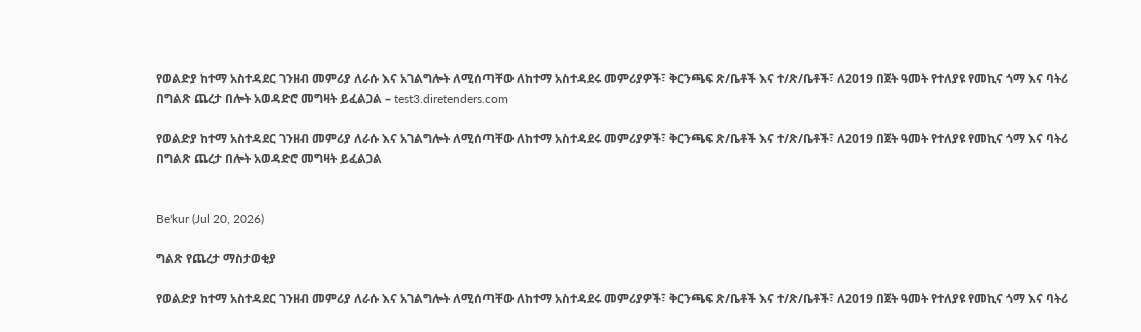የወልድያ ከተማ አስተዳደር ገንዘብ መምሪያ ለራሱ እና አገልግሎት ለሚሰጣቸው ለከተማ አስተዳደሩ መምሪያዎች፣ ቅርንጫፍ ጽ/ቤቶች እና ተ/ጽ/ቤቶች፣ ለ2019 በጀት ዓመት የተለያዩ የመኪና ጎማ እና ባትሪ በግልጽ ጨረታ በሎት አወዳድሮ መግዛት ይፈልጋል – test3.diretenders.com

የወልድያ ከተማ አስተዳደር ገንዘብ መምሪያ ለራሱ እና አገልግሎት ለሚሰጣቸው ለከተማ አስተዳደሩ መምሪያዎች፣ ቅርንጫፍ ጽ/ቤቶች እና ተ/ጽ/ቤቶች፣ ለ2019 በጀት ዓመት የተለያዩ የመኪና ጎማ እና ባትሪ በግልጽ ጨረታ በሎት አወዳድሮ መግዛት ይፈልጋል


Be'kur (Jul 20, 2026)

ግልጽ የጨረታ ማስታወቂያ

የወልድያ ከተማ አስተዳደር ገንዘብ መምሪያ ለራሱ እና አገልግሎት ለሚሰጣቸው ለከተማ አስተዳደሩ መምሪያዎች፣ ቅርንጫፍ ጽ/ቤቶች እና ተ/ጽ/ቤቶች፣ ለ2019 በጀት ዓመት የተለያዩ የመኪና ጎማ እና ባትሪ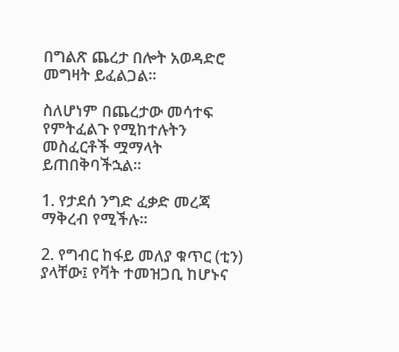በግልጽ ጨረታ በሎት አወዳድሮ መግዛት ይፈልጋል።

ስለሆነም በጨረታው መሳተፍ የምትፈልጉ የሚከተሉትን መስፈርቶች ሟማላት ይጠበቅባችኋል።

1. የታደሰ ንግድ ፈቃድ መረጃ ማቅረብ የሚችሉ።

2. የግብር ከፋይ መለያ ቁጥር (ቲን) ያላቸው፤ የቫት ተመዝጋቢ ከሆኑና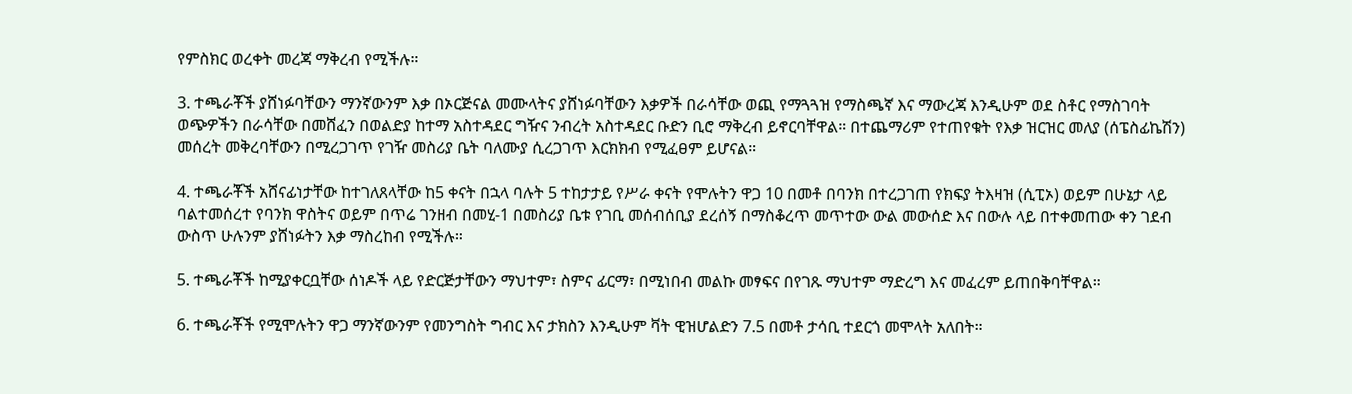የምስክር ወረቀት መረጃ ማቅረብ የሚችሉ።

3. ተጫራቾች ያሸነፉባቸውን ማንኛውንም እቃ በኦርጅናል መሙላትና ያሸነፉባቸውን እቃዎች በራሳቸው ወጪ የማጓጓዝ የማስጫኛ እና ማውረጃ እንዲሁም ወደ ስቶር የማስገባት ወጭዎችን በራሳቸው በመሸፈን በወልድያ ከተማ አስተዳደር ግዥና ንብረት አስተዳደር ቡድን ቢሮ ማቅረብ ይኖርባቸዋል። በተጨማሪም የተጠየቁት የእቃ ዝርዝር መለያ (ሰፔስፊኬሽን) መሰረት መቅረባቸውን በሚረጋገጥ የገዥ መስሪያ ቤት ባለሙያ ሲረጋገጥ እርክክብ የሚፈፀም ይሆናል።

4. ተጫራቾች አሸናፊነታቸው ከተገለጸላቸው ከ5 ቀናት በኋላ ባሉት 5 ተከታታይ የሥራ ቀናት የሞሉትን ዋጋ 10 በመቶ በባንክ በተረጋገጠ የክፍያ ትእዛዝ (ሲፒኦ) ወይም በሁኔታ ላይ ባልተመሰረተ የባንክ ዋስትና ወይም በጥሬ ገንዘብ በመሂ-1 በመስሪያ ቤቱ የገቢ መሰብሰቢያ ደረሰኝ በማስቆረጥ መጥተው ውል መውሰድ እና በውሉ ላይ በተቀመጠው ቀን ገደብ ውስጥ ሁሉንም ያሸነፉትን እቃ ማስረከብ የሚችሉ።

5. ተጫራቾች ከሚያቀርቧቸው ሰነዶች ላይ የድርጅታቸውን ማህተም፣ ስምና ፊርማ፣ በሚነበብ መልኩ መፃፍና በየገጹ ማህተም ማድረግ እና መፈረም ይጠበቅባቸዋል።

6. ተጫራቾች የሚሞሉትን ዋጋ ማንኛውንም የመንግስት ግብር እና ታክስን እንዲሁም ቫት ዊዝሆልድን 7.5 በመቶ ታሳቢ ተደርጎ መሞላት አለበት።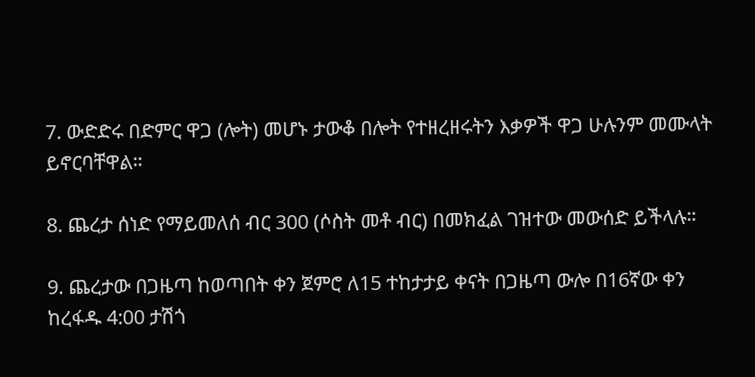7. ውድድሩ በድምር ዋጋ (ሎት) መሆኑ ታውቆ በሎት የተዘረዘሩትን እቃዎች ዋጋ ሁሉንም መሙላት ይኖርባቸዋል።

8. ጨረታ ሰነድ የማይመለሰ ብር 300 (ሶስት መቶ ብር) በመክፈል ገዝተው መውሰድ ይችላሉ።

9. ጨረታው በጋዜጣ ከወጣበት ቀን ጀምሮ ለ15 ተከታታይ ቀናት በጋዜጣ ውሎ በ16ኛው ቀን ከረፋዱ 4:00 ታሽጎ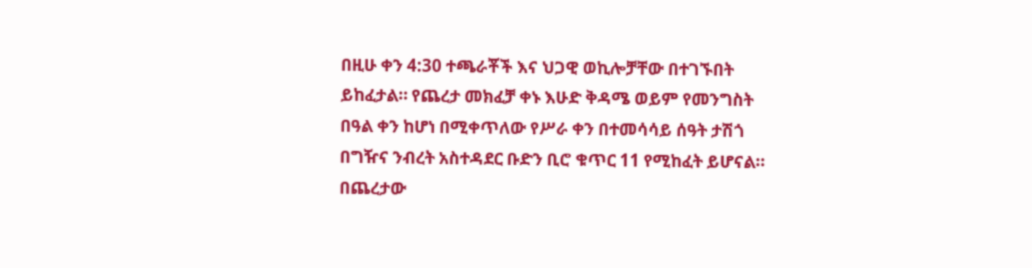በዚሁ ቀን 4:30 ተጫራቾች እና ህጋዊ ወኪሎቻቸው በተገኙበት ይከፈታል። የጨረታ መክፈቻ ቀኑ እሁድ ቅዳሜ ወይም የመንግስት በዓል ቀን ከሆነ በሚቀጥለው የሥራ ቀን በተመሳሳይ ሰዓት ታሽጎ በግዥና ንብረት አስተዳደር ቡድን ቢሮ ቁጥር 11 የሚከፈት ይሆናል። በጨረታው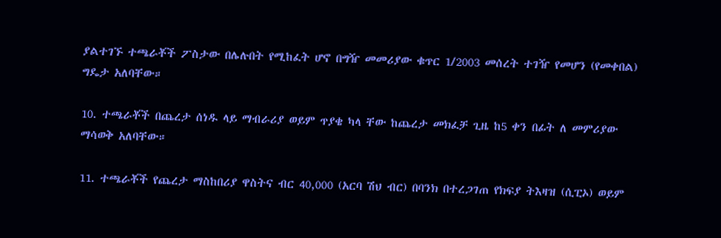ያልተገኙ ተጫራቾች ፖስታው በሌሉበት የሚከፈት ሆኖ በግዥ መመሪያው ቁጥር 1/2003 መሰረት ተገዥ የመሆን (የመቀበል) ግዴታ አለባቸው።

10. ተጫራቾች በጨረታ ሰነዱ ላይ ማብራሪያ ወይም ጥያቄ ካላ ቸው ከጨረታ መክፈቻ ጊዜ ከ5 ቀን በፊት ለ መምሪያው ማሳወቅ አለባቸው።

11. ተጫራቾች የጨረታ ማስከበሪያ ዋስትና ብር 40,000 (አርባ ሽህ ብር) በባንክ በተረጋገጠ የክፍያ ትእዛዝ (ሲፒኦ) ወይም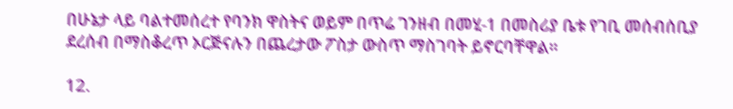በሁኔታ ላይ ባልተመሰረተ የባንክ ዋስትና ወይም በጥሬ ገንዘብ በመሂ-1 በመስሪያ ቤቱ የገቢ መሰብሰቢያ ደረሰብ በማስቆረጥ ኦርጅናሉን በጨረታው ፖስታ ውስጥ ማስገባት ይኖርባቸዋል።

12.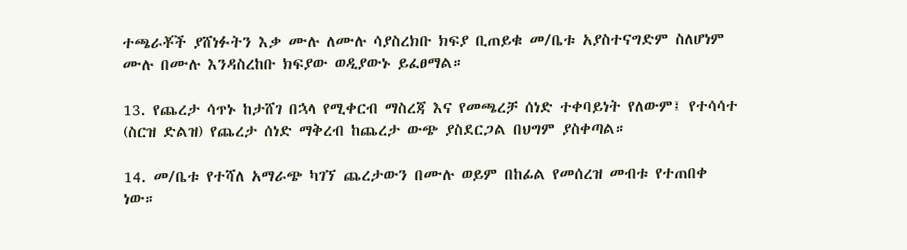ተጫራቾች ያሸነፉትን እቃ ሙሉ ለሙሉ ሳያስረክቡ ክፍያ ቢጠይቁ መ/ቤቱ አያስተናግድም ስለሆነም ሙሉ በሙሉ እንዳስረከቡ ክፍያው ወዲያውኑ ይፈፀማል።

13. የጨረታ ሳጥኑ ከታሸገ በኋላ የሚቀርብ ማስረጃ እና የመጫረቻ ሰነድ ተቀባይነት የለውም፤ የተሳሳተ (ስርዝ ድልዝ) የጨረታ ሰነድ ማቅረብ ከጨረታ ውጭ ያስደርጋል በህግም ያስቀጣል።

14. መ/ቤቱ የተሻለ አማራጭ ካገኘ ጨረታውን በሙሉ ወይም በከፊል የመሰረዝ መብቱ የተጠበቀ ነው።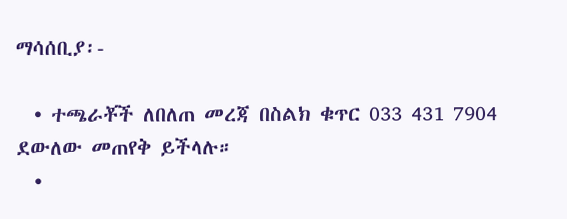ማሳሰቢያ፡-

  • ተጫራቾች ለበለጠ መረጃ በስልክ ቁጥር 033 431 7904 ደውለው መጠየቅ ይችላሉ።
  •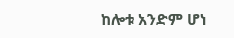ከሎቱ አንድም ሆነ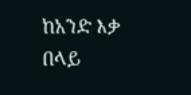ከአንድ እቃ በላይ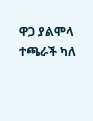ዋጋ ያልሞላ ተጫራች ካለ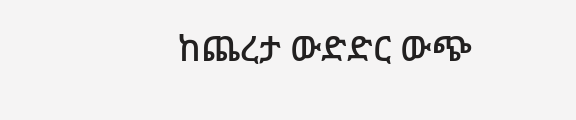ከጨረታ ውድድር ውጭ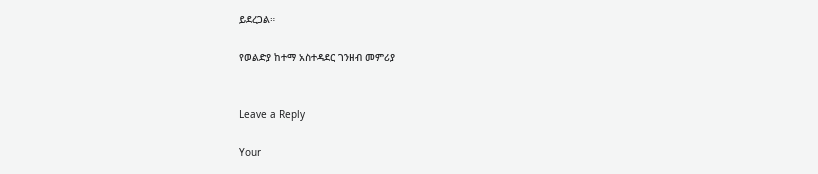ይደረጋል።

የወልድያ ከተማ አስተዳደር ገንዘብ መምሪያ


Leave a Reply

Your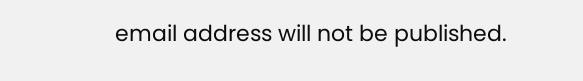email address will not be published.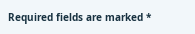Required fields are marked *